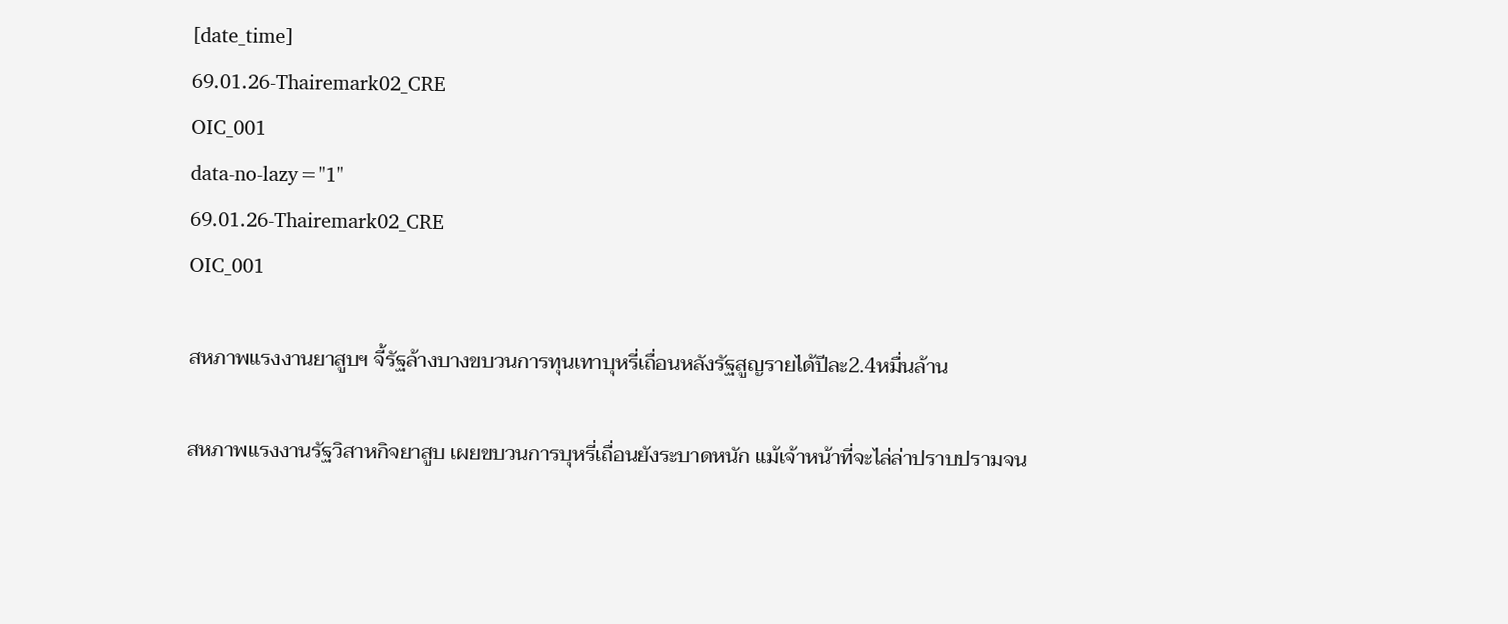[date_time]
69.01.26-Thairemark02_CRE
OIC_001
data-no-lazy="1"
69.01.26-Thairemark02_CRE
OIC_001

สหภาพแรงงานยาสูบฯ จี้รัฐล้างบางขบวนการทุนเทาบุหรี่เถื่อนหลังรัฐสูญรายได้ปีละ2.4หมื่นล้าน

สหภาพแรงงานรัฐวิสาหกิจยาสูบ เผยขบวนการบุหรี่เถื่อนยังระบาดหนัก แม้เจ้าหน้าที่จะไล่ล่าปราบปรามจน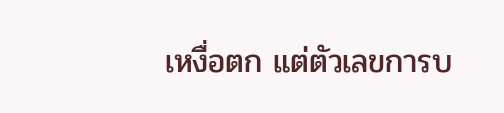เหงื่อตก แต่ตัวเลขการบ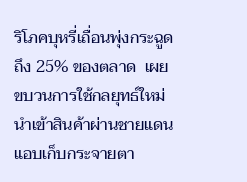ริโภคบุหรี่เถื่อนพุ่งกระฉูดถึง 25% ของตลาด  เผยขบวนการใช้กลยุทธ์ใหม่ นำเข้าสินค้าผ่านชายแดน แอบเก็บกระจายตา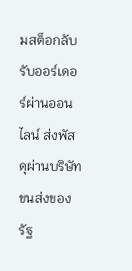มสต็อกลับ รับออร์เดอร์ผ่านออนไลน์ ส่งพัสดุผ่านบริษัทขนส่งของรัฐ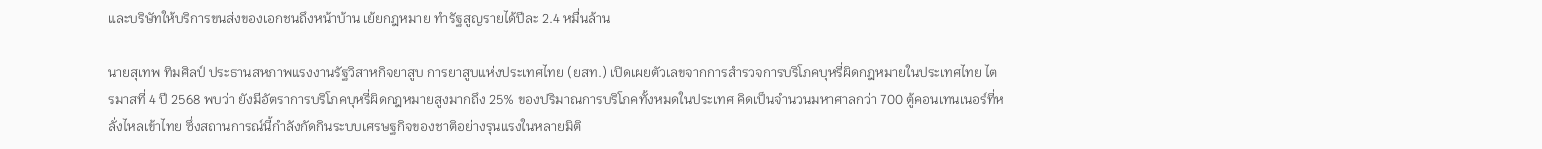และบริษัทให้บริการขนส่งของเอกชนถึงหน้าบ้าน เย้ยกฎหมาย ทำรัฐสูญรายได้ปีละ 2.4 หมื่นล้าน

นายสุเทพ ทิมศิลป์ ประธานสหภาพแรงงานรัฐวิสาหกิจยาสูบ การยาสูบแห่งประเทศไทย (ยสท.) เปิดเผยตัวเลขจากการสำรวจการบริโภคบุหรี่ผิดกฎหมายในประเทศไทย ไตรมาสที่ 4 ปี 2568 พบว่า ยังมีอัตราการบริโภคบุหรี่ผิดกฎหมายสูงมากถึง 25% ของปริมาณการบริโภคทั้งหมดในประเทศ คิดเป็นจำนวนมหาศาลกว่า 700 ตู้คอนเทนเนอร์ที่หลั่งไหลเข้าไทย ซึ่งสถานการณ์นี้กำลังกัดกินระบบเศรษฐกิจของชาติอย่างรุนแรงในหลายมิติ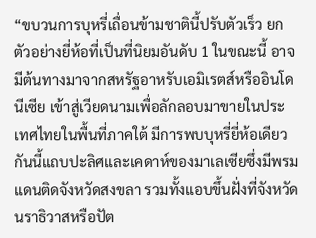“ขบวนการบุหรี่เถื่อนข้ามชาตินี้ปรับตัวเร็ว ยกตัวอย่างยี่ห้อที่เป็นที่นิยมอันดับ 1 ในขณะนี้ อาจมีต้นทางมาจากสหรัฐอาหรับเอมิเรตส์หรืออินโดนีเซีย เข้าสู่เวียดนามเพื่อลักลอบมาขายในประเทศไทยในพื้นที่ภาคใต้ มีการพบบุหรี่ยี่ห้อเดียวกันนี้แถบปะลิศและเคดาห์ของมาเลเซียซึ่งมีพรมแดนติดจังหวัดสงขลา รวมทั้งแอบขึ้นฝั่งที่จังหวัดนราธิวาสหรือปัต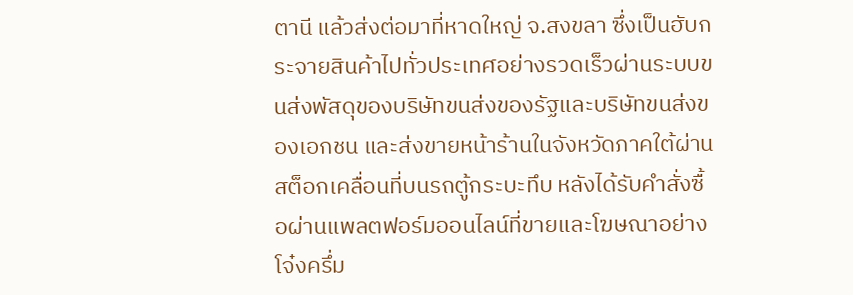ตานี แล้วส่งต่อมาที่หาดใหญ่ จ.สงขลา ซึ่งเป็นฮับกระจายสินค้าไปทั่วประเทศอย่างรวดเร็วผ่านระบบขนส่งพัสดุของบริษัทขนส่งของรัฐและบริษัทขนส่งของเอกชน และส่งขายหน้าร้านในจังหวัดภาคใต้ผ่านสต็อกเคลื่อนที่บนรถตู้กระบะทึบ หลังได้รับคำสั่งซื้อผ่านแพลตฟอร์มออนไลน์ที่ขายและโฆษณาอย่างโจ๋งครึ่ม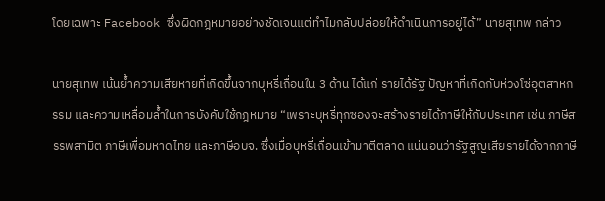โดยเฉพาะ Facebook ซึ่งผิดกฎหมายอย่างชัดเจนแต่ทำไมกลับปล่อยให้ดำเนินการอยู่ได้” นายสุเทพ กล่าว

นายสุเทพ เน้นย้ำความเสียหายที่เกิดขึ้นจากบุหรี่เถื่อนใน 3 ด้าน ได้แก่ รายได้รัฐ ปัญหาที่เกิดกับห่วงโซ่อุตสาหกรรม และความเหลื่อมล้ำในการบังคับใช้กฎหมาย “เพราะบุหรี่ทุกซองจะสร้างรายได้ภาษีให้กับประเทศ เช่น ภาษีสรรพสามิต ภาษีเพื่อมหาดไทย และภาษีอบจ. ซึ่งเมื่อบุหรี่เถื่อนเข้ามาตีตลาด แน่นอนว่ารัฐสูญเสียรายได้จากภาษี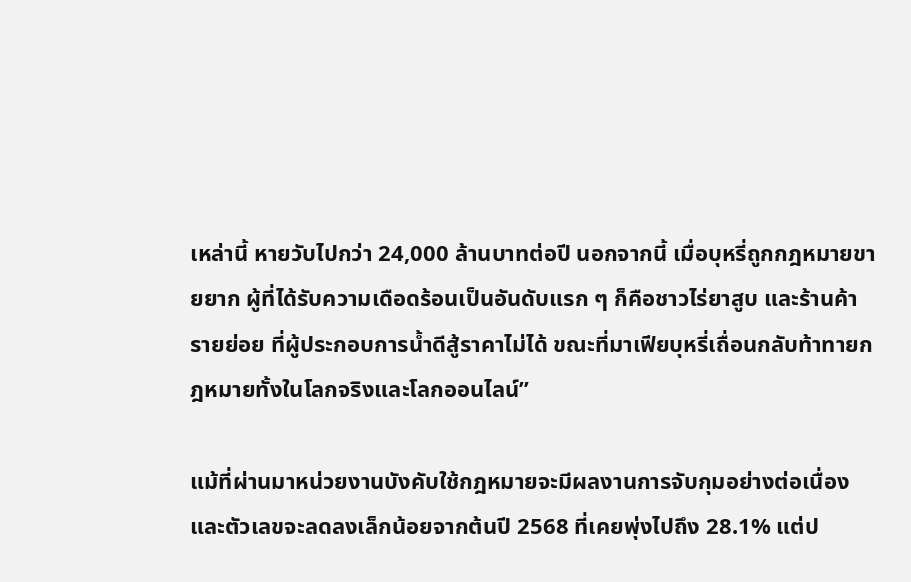เหล่านี้ หายวับไปกว่า 24,000 ล้านบาทต่อปี นอกจากนี้ เมื่อบุหรี่ถูกกฎหมายขายยาก ผู้ที่ได้รับความเดือดร้อนเป็นอันดับแรก ๆ ก็คือชาวไร่ยาสูบ และร้านค้ารายย่อย ที่ผู้ประกอบการน้ำดีสู้ราคาไม่ได้ ขณะที่มาเฟียบุหรี่เถื่อนกลับท้าทายกฎหมายทั้งในโลกจริงและโลกออนไลน์”

แม้ที่ผ่านมาหน่วยงานบังคับใช้กฎหมายจะมีผลงานการจับกุมอย่างต่อเนื่อง และตัวเลขจะลดลงเล็กน้อยจากต้นปี 2568 ที่เคยพุ่งไปถึง 28.1% แต่ป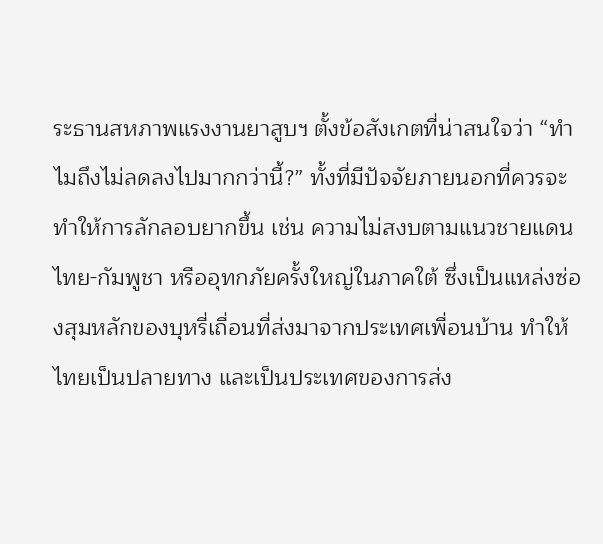ระธานสหภาพแรงงานยาสูบฯ ตั้งข้อสังเกตที่น่าสนใจว่า “ทำไมถึงไม่ลดลงไปมากกว่านี้?” ทั้งที่มีปัจจัยภายนอกที่ควรจะทำให้การลักลอบยากขึ้น เช่น ความไม่สงบตามแนวชายแดนไทย-กัมพูชา หรืออุทกภัยครั้งใหญ่ในภาคใต้ ซึ่งเป็นแหล่งซ่องสุมหลักของบุหรี่เถื่อนที่ส่งมาจากประเทศเพื่อนบ้าน ทำให้ไทยเป็นปลายทาง และเป็นประเทศของการส่ง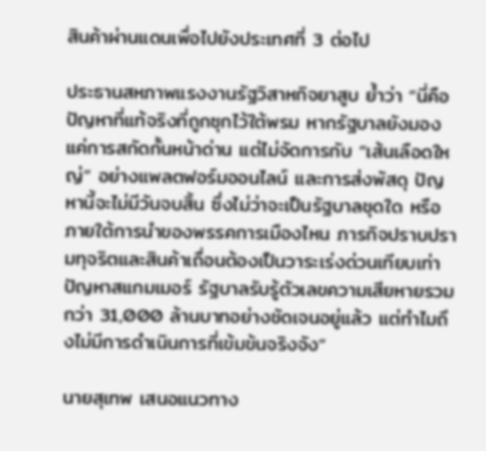สินค้าผ่านแดนเพื่อไปยังประเทศที่ 3 ต่อไป

ประธานสหภาพแรงงานรัฐวิสาหกิจยาสูบ ย้ำว่า “นี่คือปัญหาที่แท้จริงที่ถูกซุกไว้ใต้พรม หากรัฐบาลยังมองแค่การสกัดกั้นหน้าด่าน แต่ไม่จัดการกับ “เส้นเลือดใหญ่” อย่างแพลตฟอร์มออนไลน์ และการส่งพัสดุ ปัญหานี้จะไม่มีวันจบสิ้น ซึ่งไม่ว่าจะเป็นรัฐบาลชุดใด หรือภายใต้การนำของพรรคการเมืองไหน ภารกิจปราบปรามทุจริตและสินค้าเถื่อนต้องเป็นวาระเร่งด่วนเทียบเท่าปัญหาสแกมเมอร์ รัฐบาลรับรู้ตัวเลขความเสียหายรวมกว่า 31,000 ล้านบาทอย่างชัดเจนอยู่แล้ว แต่ทำไมถึงไม่มีการดำเนินการที่เข้มข้นจริงจัง”

นายสุเทพ เสนอแนวทาง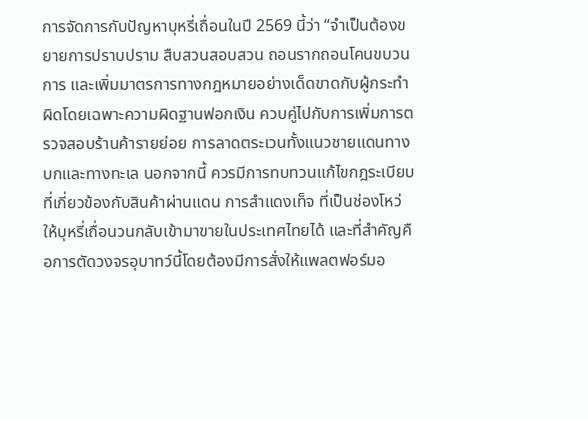การจัดการกับปัญหาบุหรี่เถื่อนในปี 2569 นี้ว่า “จำเป็นต้องขยายการปราบปราม สืบสวนสอบสวน ถอนรากถอนโคนขบวนการ และเพิ่มมาตรการทางกฎหมายอย่างเด็ดขาดกับผู้กระทำผิดโดยเฉพาะความผิดฐานฟอกเงิน ควบคู่ไปกับการเพิ่มการตรวจสอบร้านค้ารายย่อย การลาดตระเวนทั้งแนวชายแดนทางบกและทางทะเล นอกจากนี้ ควรมีการทบทวนแก้ไขกฎระเบียบที่เกี่ยวข้องกับสินค้าผ่านแดน การสำแดงเท็จ ที่เป็นช่องโหว่ให้บุหรี่เถื่อนวนกลับเข้ามาขายในประเทศไทยได้ และที่สำคัญคือการตัดวงจรอุบาทว์นี้โดยต้องมีการสั่งให้แพลตฟอร์มอ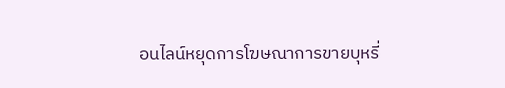อนไลน์หยุดการโฆษณาการขายบุหรี่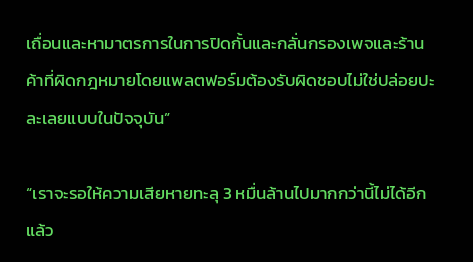เถื่อนและหามาตรการในการปิดกั้นและกลั่นกรองเพจและร้านค้าที่ผิดกฎหมายโดยแพลตฟอร์มต้องรับผิดชอบไม่ใช่ปล่อยปะละเลยแบบในปัจจุบัน”

“เราจะรอให้ความเสียหายทะลุ 3 หมื่นล้านไปมากกว่านี้ไม่ได้อีกแล้ว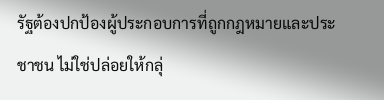รัฐต้องปกป้องผู้ประกอบการที่ถูกกฎหมายและประชาชน ไม่ใช่ปล่อยให้กลุ่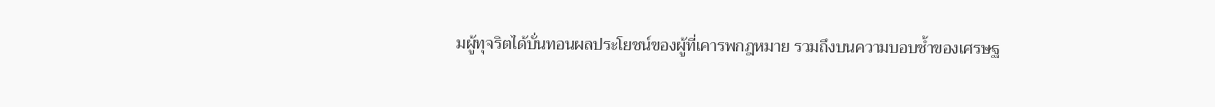มผู้ทุจริตได้บั่นทอนผลประโยชน์ของผู้ที่เคารพกฎหมาย รวมถึงบนความบอบช้ำของเศรษฐ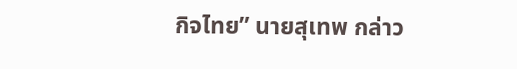กิจไทย” นายสุเทพ กล่าว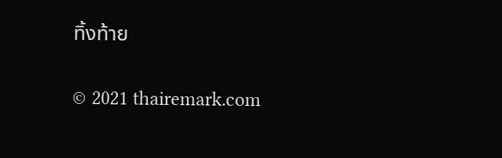ทิ้งท้าย

© 2021 thairemark.com